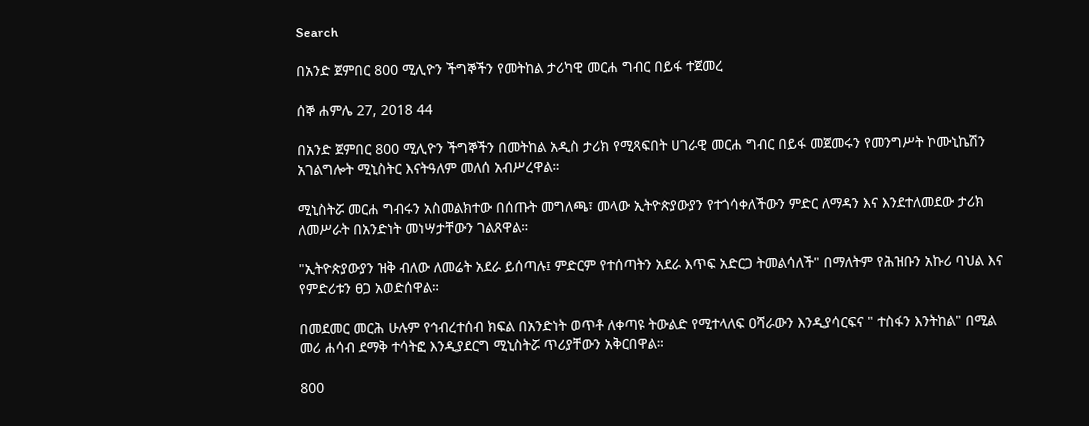Search

በአንድ ጀምበር 800 ሚሊዮን ችግኞችን የመትከል ታሪካዊ መርሐ ግብር በይፋ ተጀመረ

ሰኞ ሐምሌ 27, 2018 44

በአንድ ጀምበር 800 ሚሊዮን ችግኞችን በመትከል አዲስ ታሪክ የሚጻፍበት ሀገራዊ መርሐ ግብር በይፋ መጀመሩን የመንግሥት ኮሙኒኬሽን አገልግሎት ሚኒስትር እናትዓለም መለሰ አብሥረዋል።

ሚኒስትሯ መርሐ ግብሩን አስመልክተው በሰጡት መግለጫ፣ መላው ኢትዮጵያውያን የተጎሳቀለችውን ምድር ለማዳን እና እንደተለመደው ታሪክ ለመሥራት በአንድነት መነሣታቸውን ገልጸዋል።

"ኢትዮጵያውያን ዝቅ ብለው ለመሬት አደራ ይሰጣሉ፤ ምድርም የተሰጣትን አደራ እጥፍ አድርጋ ትመልሳለች" በማለትም የሕዝቡን አኩሪ ባህል እና የምድሪቱን ፀጋ አወድሰዋል።

በመደመር መርሕ ሁሉም የኅብረተሰብ ክፍል በአንድነት ወጥቶ ለቀጣዩ ትውልድ የሚተላለፍ ዐሻራውን እንዲያሳርፍና " ተስፋን እንትከል" በሚል መሪ ሐሳብ ደማቅ ተሳትፎ እንዲያደርግ ሚኒስትሯ ጥሪያቸውን አቅርበዋል።

800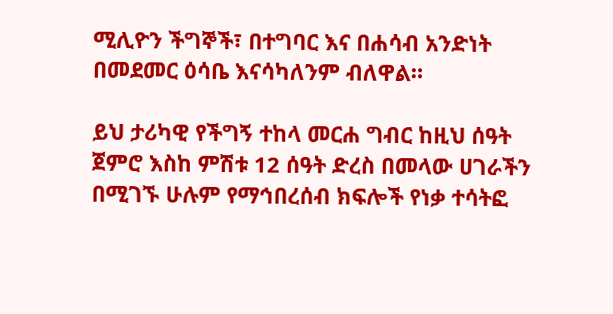ሚሊዮን ችግኞች፣ በተግባር እና በሐሳብ አንድነት በመደመር ዕሳቤ እናሳካለንም ብለዋል።

ይህ ታሪካዊ የችግኝ ተከላ መርሐ ግብር ከዚህ ሰዓት ጀምሮ እስከ ምሽቱ 12 ሰዓት ድረስ በመላው ሀገራችን በሚገኙ ሁሉም የማኅበረሰብ ክፍሎች የነቃ ተሳትፎ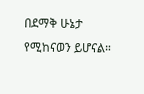በደማቅ ሁኔታ የሚከናወን ይሆናል።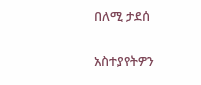በለሚ ታደሰ

አስተያየትዎን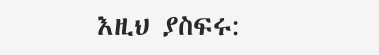እዚህ ያስፍሩ: